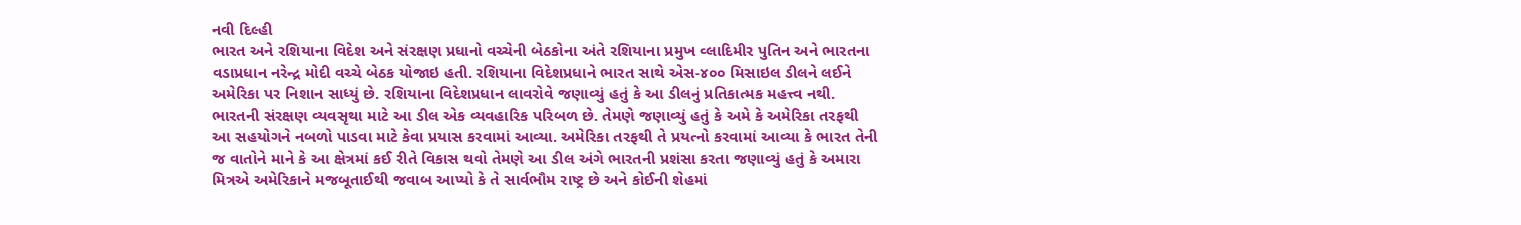નવી દિલ્હી
ભારત અને રશિયાના વિદેશ અને સંરક્ષણ પ્રધાનો વચ્ચેની બેઠકોના અંતે રશિયાના પ્રમુખ વ્લાદિમીર પુતિન અને ભારતના વડાપ્રધાન નરેન્દ્ર મોદી વચ્ચે બેઠક યોજાઇ હતી. રશિયાના વિદેશપ્રધાને ભારત સાથે એસ-૪૦૦ મિસાઇલ ડીલને લઈને અમેરિકા પર નિશાન સાધ્યું છે. રશિયાના વિદેશપ્રધાન લાવરોવે જણાવ્યું હતું કે આ ડીલનું પ્રતિકાત્મક મહત્ત્વ નથી. ભારતની સંરક્ષણ વ્યવસૃથા માટે આ ડીલ એક વ્યવહારિક પરિબળ છે. તેમણે જણાવ્યું હતું કે અમે કે અમેરિકા તરફથી આ સહયોગને નબળો પાડવા માટે કેવા પ્રયાસ કરવામાં આવ્યા. અમેરિકા તરફથી તે પ્રયત્નો કરવામાં આવ્યા કે ભારત તેની જ વાતોને માને કે આ ક્ષેત્રમાં કઈ રીતે વિકાસ થવો તેમણે આ ડીલ અંગે ભારતની પ્રશંસા કરતા જણાવ્યું હતું કે અમારા મિત્રએ અમેરિકાને મજબૂતાઈથી જવાબ આપ્યો કે તે સાર્વભૌમ રાષ્ટ્ર છે અને કોઈની શેહમાં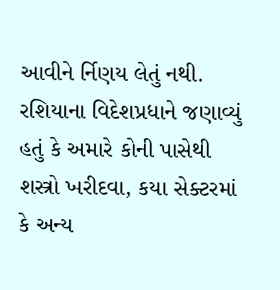આવીને ર્નિણય લેતું નથી. રશિયાના વિદેશપ્રધાને જણાવ્યું હતું કે અમારે કોની પાસેથી શસ્ત્રો ખરીદવા, કયા સેક્ટરમાં કે અન્ય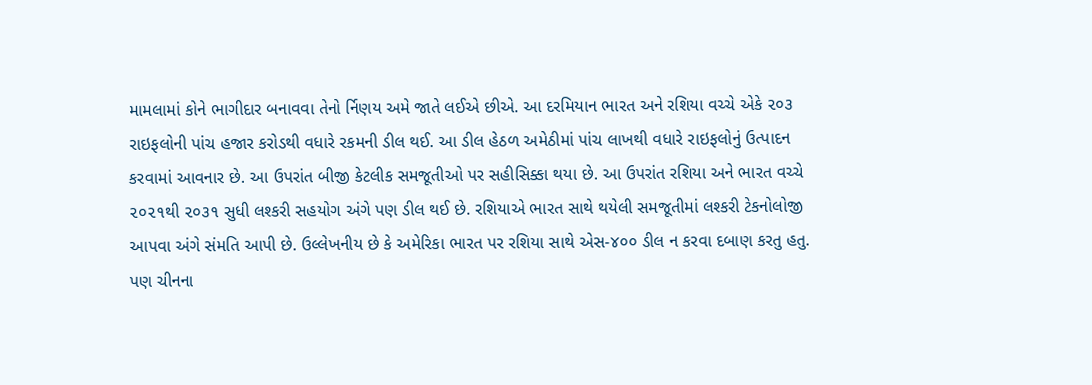મામલામાં કોને ભાગીદાર બનાવવા તેનો ર્નિણય અમે જાતે લઈએ છીએ. આ દરમિયાન ભારત અને રશિયા વચ્ચે એકે ૨૦૩ રાઇફલોની પાંચ હજાર કરોડથી વધારે રકમની ડીલ થઈ. આ ડીલ હેઠળ અમેઠીમાં પાંચ લાખથી વધારે રાઇફલોનું ઉત્પાદન કરવામાં આવનાર છે. આ ઉપરાંત બીજી કેટલીક સમજૂતીઓ પર સહીસિક્કા થયા છે. આ ઉપરાંત રશિયા અને ભારત વચ્ચે ૨૦૨૧થી ૨૦૩૧ સુધી લશ્કરી સહયોગ અંગે પણ ડીલ થઈ છે. રશિયાએ ભારત સાથે થયેલી સમજૂતીમાં લશ્કરી ટેકનોલોજી આપવા અંગે સંમતિ આપી છે. ઉલ્લેખનીય છે કે અમેરિકા ભારત પર રશિયા સાથે એસ-૪૦૦ ડીલ ન કરવા દબાણ કરતુ હતુ. પણ ચીનના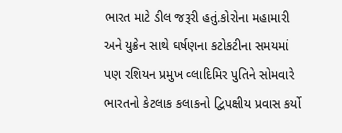ભારત માટે ડીલ જરૂરી હતું.કોરોના મહામારી અને યુક્રેન સાથે ઘર્ષણના કટોકટીના સમયમાં પણ રશિયન પ્રમુખ વ્લાદિમિર પુતિને સોમવારે ભારતનો કેટલાક કલાકનો દ્વિપક્ષીય પ્રવાસ કર્યો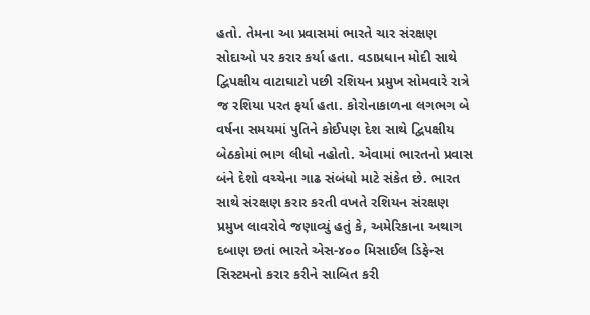હતો. તેમના આ પ્રવાસમાં ભારતે ચાર સંરક્ષણ સોદાઓ પર કરાર કર્યા હતા. વડાપ્રધાન મોદી સાથે દ્વિપક્ષીય વાટાઘાટો પછી રશિયન પ્રમુખ સોમવારે રાત્રે જ રશિયા પરત ફર્યા હતા. કોરોનાકાળના લગભગ બે વર્ષના સમયમાં પુતિને કોઈપણ દેશ સાથે દ્વિપક્ષીય બેઠકોમાં ભાગ લીધો નહોતો. એવામાં ભારતનો પ્રવાસ બંને દેશો વચ્ચેના ગાઢ સંબંધો માટે સંકેત છે. ભારત સાથે સંરક્ષણ કરાર કરતી વખતે રશિયન સંરક્ષણ પ્રમુખ લાવરોવે જણાવ્યું હતું કે, અમેરિકાના અથાગ દબાણ છતાં ભારતે એસ-૪૦૦ મિસાઈલ ડિફેન્સ સિસ્ટમનો કરાર કરીને સાબિત કરી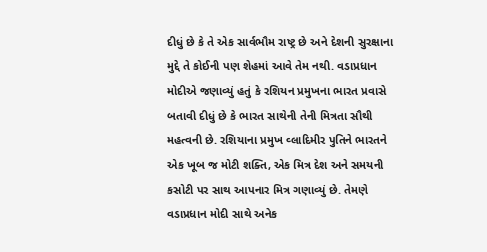દીધું છે કે તે એક સાર્વભૌમ રાષ્ટ્ર છે અને દેશની સુરક્ષાના મુદ્દે તે કોઈની પણ શેહમાં આવે તેમ નથી. વડાપ્રધાન મોદીએ જણાવ્યું હતું કે રશિયન પ્રમુખના ભારત પ્રવાસે બતાવી દીધું છે કે ભારત સાથેની તેની મિત્રતા સૌથી મહત્વની છે. રશિયાના પ્રમુખ વ્લાદિમીર પુતિને ભારતને એક ખૂબ જ મોટી શક્તિ, એક મિત્ર દેશ અને સમયની કસોટી પર સાથ આપનાર મિત્ર ગણાવ્યું છે. તેમણે વડાપ્રધાન મોદી સાથે અનેક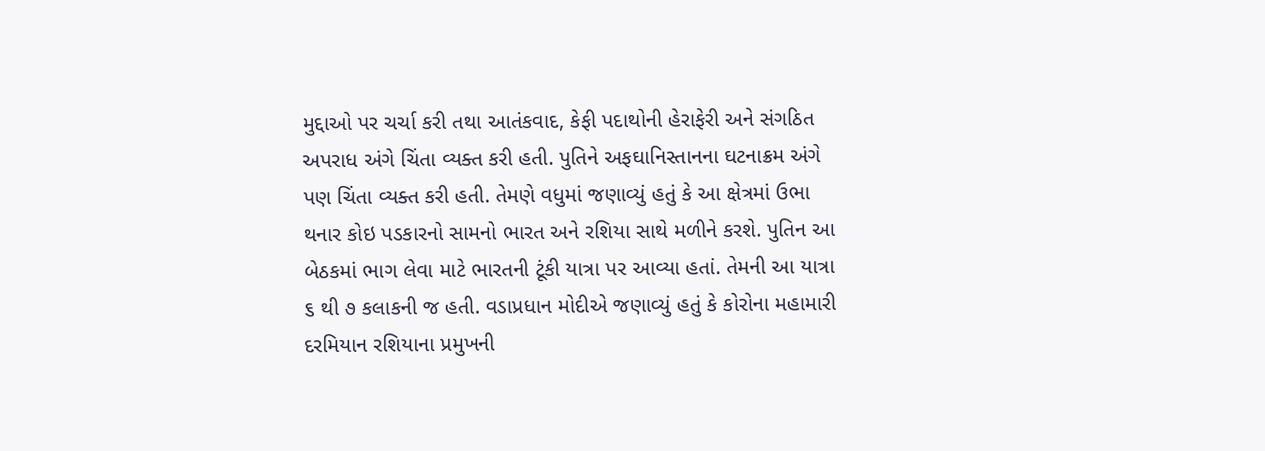મુદ્દાઓ પર ચર્ચા કરી તથા આતંકવાદ, કેફી પદાથોની હેરાફેરી અને સંગઠિત અપરાધ અંગે ચિંતા વ્યક્ત કરી હતી. પુતિને અફઘાનિસ્તાનના ઘટનાક્રમ અંગે પણ ચિંતા વ્યક્ત કરી હતી. તેમણે વધુમાં જણાવ્યું હતું કે આ ક્ષેત્રમાં ઉભા થનાર કોઇ પડકારનો સામનો ભારત અને રશિયા સાથે મળીને કરશે. પુતિન આ બેઠકમાં ભાગ લેવા માટે ભારતની ટૂંકી યાત્રા પર આવ્યા હતાં. તેમની આ યાત્રા ૬ થી ૭ કલાકની જ હતી. વડાપ્રધાન મોદીએ જણાવ્યું હતું કે કોરોના મહામારી દરમિયાન રશિયાના પ્રમુખની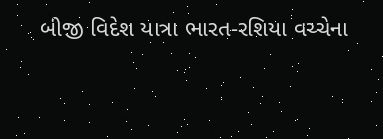બીજી વિદેશ યાત્રા ભારત-રશિયા વચ્ચેના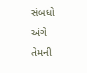સંબધો અંગે તેમની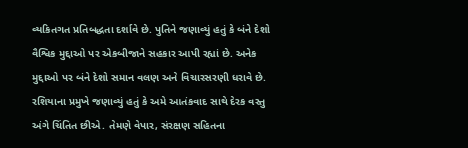વ્યકિતગત પ્રતિબદ્ધતા દર્શાવે છે. પુતિને જણાવ્યું હતું કે બંને દેશો વૈશ્વિક મુદ્દાઓ પર એકબીજાને સહકાર આપી રહ્યાં છે. અનેક મુદ્દાઓ પર બંને દેશો સમાન વલણ અને વિચારસરણી ધરાવે છે. રશિયાના પ્રમુખે જણાવ્યું હતું કે અમે આતંકવાદ સાથે દેરક વસ્તુ અંગે ચિંતિત છીએ. તેમણે વેપાર, સંરક્ષણ સહિતના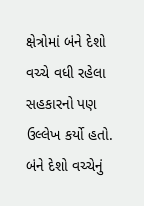ક્ષેત્રોમાં બંને દેશો વચ્ચે વધી રહેલા સહકારનો પણ ઉલ્લેખ કર્યો હતો. બંને દેશો વચ્ચેનું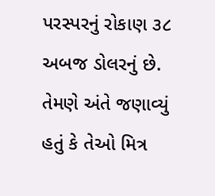પરસ્પરનું રોકાણ ૩૮ અબજ ડોલરનું છે. તેમણે અંતે જણાવ્યું હતું કે તેઓ મિત્ર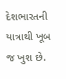દેશભારતની યાત્રાથી ખૂબ જ ખુશ છે.